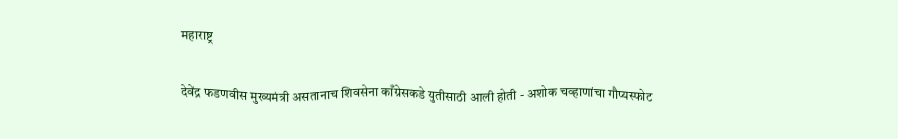महाराष्ट्र

देवेंद्र फडणवीस मुख्यमंत्री असतानाच शिवसेना काँग्रेसकडे युतीसाठी आली होती - अशोक चव्हाणांचा गौप्यस्फोट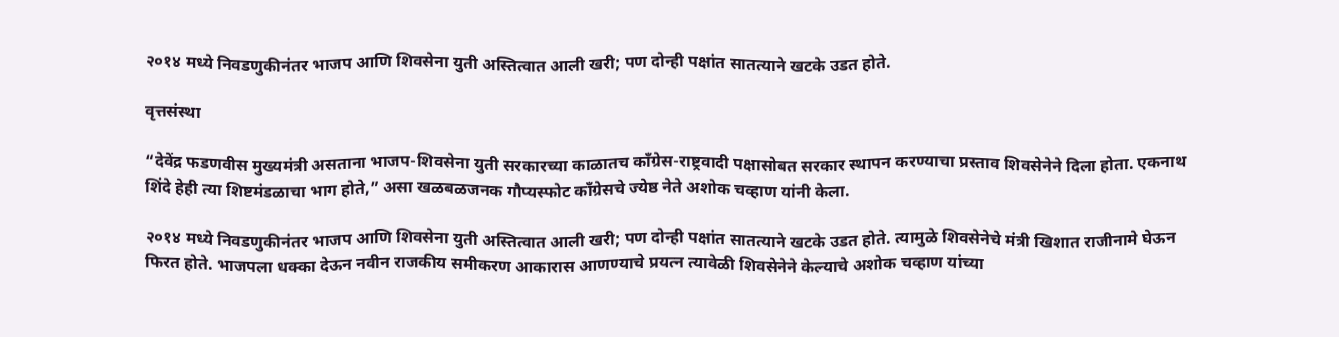२०१४ मध्ये निवडणुकीनंतर भाजप आणि शिवसेना युती अस्तित्वात आली खरी; पण दोन्ही पक्षांत सातत्याने खटके उडत होते.

वृत्तसंस्था

“देवेंद्र फडणवीस मुख्यमंत्री असताना भाजप-शिवसेना युती सरकारच्या काळातच काँग्रेस-राष्ट्रवादी पक्षासोबत सरकार स्थापन करण्याचा प्रस्ताव शिवसेनेने दिला होता. एकनाथ शिंदे हेही त्या शिष्टमंडळाचा भाग होते,” असा खळबळजनक गौप्यस्फोट काँग्रेसचे ज्येष्ठ नेते अशोक चव्हाण यांनी केला.

२०१४ मध्ये निवडणुकीनंतर भाजप आणि शिवसेना युती अस्तित्वात आली खरी; पण दोन्ही पक्षांत सातत्याने खटके उडत होते. त्यामुळे शिवसेनेचे मंत्री खिशात राजीनामे घेऊन फिरत होते. भाजपला धक्का देऊन नवीन राजकीय समीकरण आकारास आणण्याचे प्रयत्न त्यावेळी शिवसेनेने केल्याचे अशोक चव्हाण यांच्या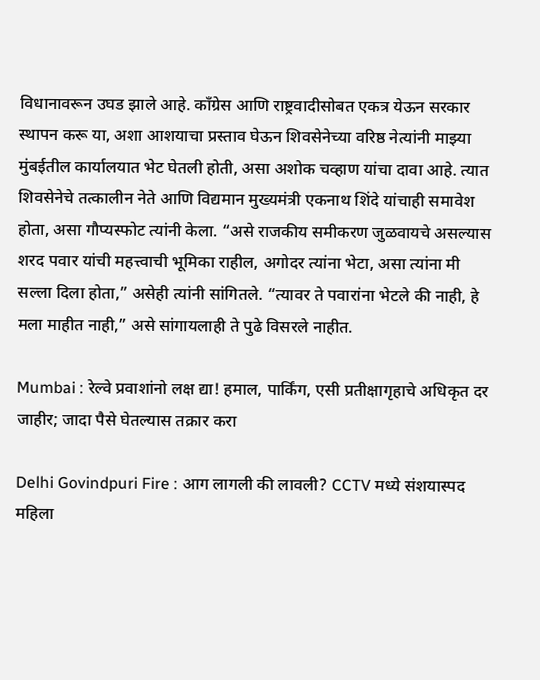विधानावरून उघड झाले आहे. काँग्रेस आणि राष्ट्रवादीसोबत एकत्र येऊन सरकार स्थापन करू या, अशा आशयाचा प्रस्ताव घेऊन शिवसेनेच्या वरिष्ठ नेत्यांनी माझ्या मुंबईतील कार्यालयात भेट घेतली होती, असा अशोक चव्हाण यांचा दावा आहे. त्यात शिवसेनेचे तत्कालीन नेते आणि विद्यमान मुख्यमंत्री एकनाथ शिंदे यांचाही समावेश होता, असा गौप्यस्फोट त्यांनी केला. “असे राजकीय समीकरण जुळवायचे असल्यास शरद पवार यांची महत्त्वाची भूमिका राहील, अगोदर त्यांना भेटा, असा त्यांना मी सल्ला दिला होता,” असेही त्यांनी सांगितले. “त्यावर ते पवारांना भेटले की नाही, हे मला माहीत नाही,” असे सांगायलाही ते पुढे विसरले नाहीत.

Mumbai : रेल्वे प्रवाशांनो लक्ष द्या! हमाल, पार्किंग, एसी प्रतीक्षागृहाचे अधिकृत दर जाहीर; जादा पैसे घेतल्यास तक्रार करा

Delhi Govindpuri Fire : आग लागली की लावली? CCTV मध्ये संशयास्पद महिला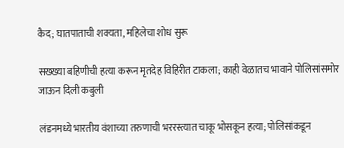कैद; घातपाताची शक्यता, महिलेचा शोध सुरू

सख्ख्या बहिणीची हत्या करून मृतदेह विहिरीत टाकला; काही वेळातच भावाने पोलिसांसमोर जाऊन दिली कबुली

लंडनमध्ये भारतीय वंशाच्या तरुणाची भररस्त्यात चाकू भोसकून हत्या; पोलिसांकडून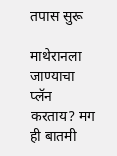तपास सुरू

माथेरानला जाण्याचा प्लॅन करताय? मग ही बातमी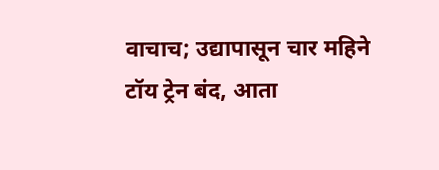वाचाच; उद्यापासून चार महिने टॉय ट्रेन बंद, आता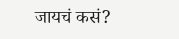जायचं कसं?